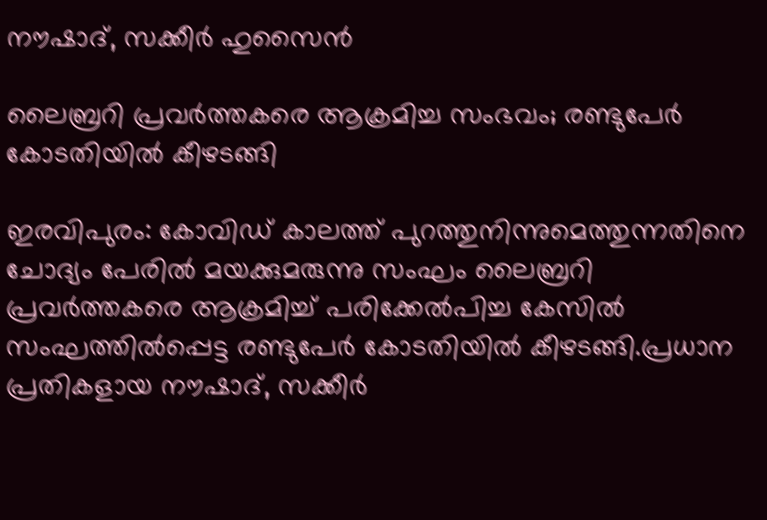നൗഷാദ്, സക്കീർ ഹുസൈൻ

ലൈബ്രറി പ്രവർത്തകരെ ആക്രമിച്ച സംഭവം; രണ്ടുപേർ കോടതിയിൽ കീഴടങ്ങി

ഇരവിപുരം: കോവിഡ് കാലത്ത് പുറത്തുനിന്നുമെത്തുന്നതിനെ ചോദ്യം പേരിൽ മയക്കുമരുന്നു സംഘം ലൈബ്രറി പ്രവർത്തകരെ ആക്രമിച്ച് പരിക്കേൽപിച്ച കേസിൽ സംഘത്തിൽപ്പെട്ട രണ്ടുപേർ കോടതിയിൽ കീഴടങ്ങി.പ്രധാന പ്രതികളായ നൗഷാദ്, സക്കീർ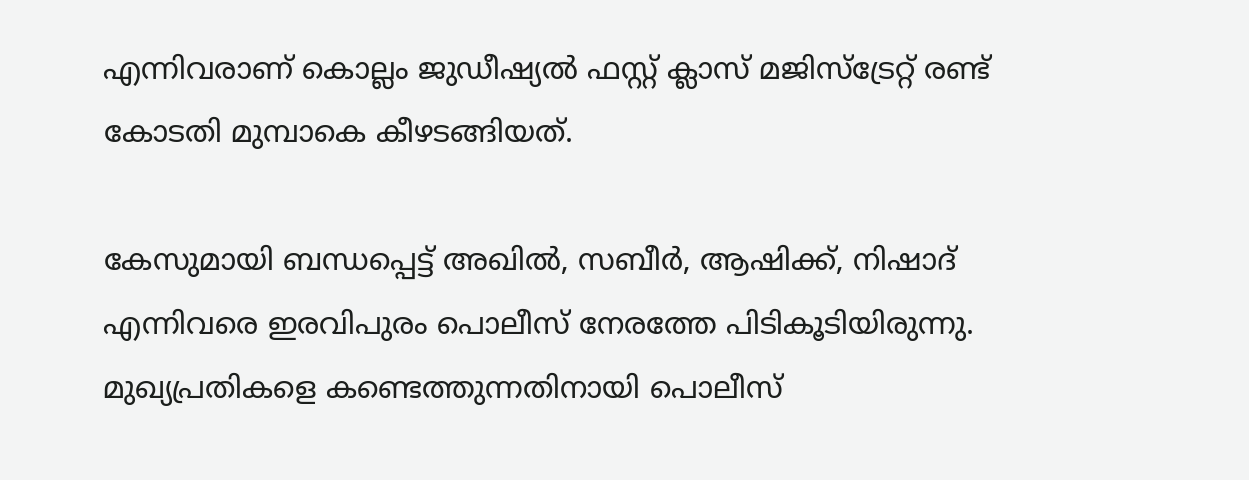എന്നിവരാണ് കൊല്ലം ജുഡീഷ്യൽ ഫസ്റ്റ് ക്ലാസ് മജിസ്ട്രേറ്റ് രണ്ട് കോടതി മുമ്പാകെ കീഴടങ്ങിയത്.

കേസുമായി ബന്ധപ്പെട്ട് അഖിൽ, സബീർ, ആഷിക്ക്, നിഷാദ് എന്നിവരെ ഇരവിപുരം പൊലീസ് നേരത്തേ പിടികൂടിയിരുന്നു. മുഖ്യപ്രതികളെ കണ്ടെത്തുന്നതിനായി പൊലീസ്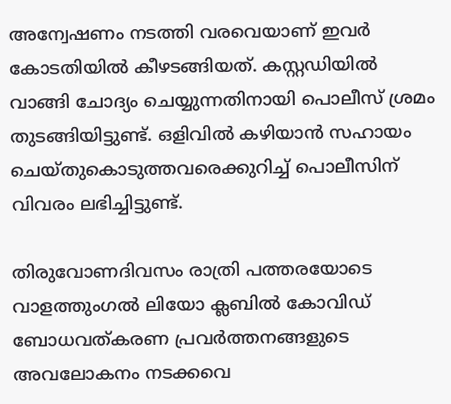അന്വേഷണം നടത്തി വരവെയാണ് ഇവർ കോടതിയിൽ കീഴടങ്ങിയത്. കസ്റ്റഡിയിൽ വാങ്ങി ചോദ്യം ചെയ്യുന്നതിനായി പൊലീസ് ശ്രമം തുടങ്ങിയിട്ടുണ്ട്. ഒളിവിൽ കഴിയാൻ സഹായം ചെയ്തുകൊടുത്തവരെക്കുറിച്ച് പൊലീസിന് വിവരം ലഭിച്ചിട്ടുണ്ട്.

തിരുവോണദിവസം രാത്രി പത്തരയോടെ വാളത്തുംഗൽ ലിയോ ക്ലബിൽ കോവിഡ് ബോധവത്കരണ പ്രവർത്തനങ്ങളുടെ അവലോകനം നടക്കവെ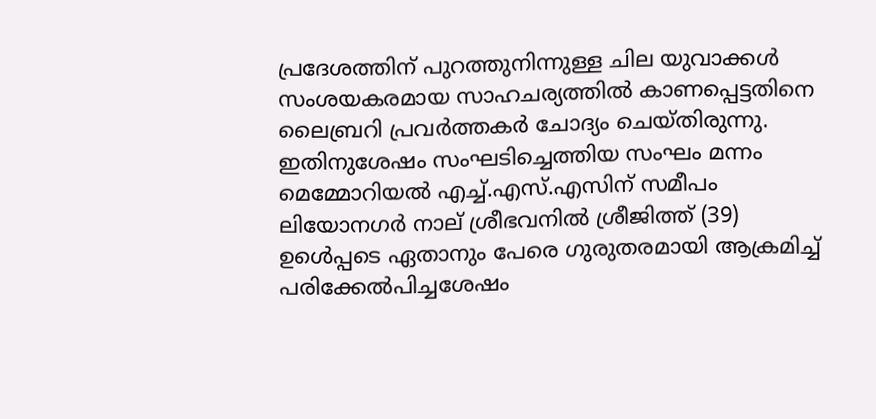പ്രദേശത്തിന് പുറത്തുനിന്നുള്ള ചില യുവാക്കൾ സംശയകരമായ സാഹചര്യത്തിൽ കാണപ്പെട്ടതിനെ ലൈബ്രറി പ്രവർത്തകർ ചോദ്യം ചെയ്തിരുന്നു. ഇതിനുശേഷം സംഘടിച്ചെത്തിയ സംഘം മന്നം മെമ്മോറിയൽ എച്ച്.എസ്.എസിന് സമീപം ലിയോനഗർ നാല് ശ്രീഭവനിൽ ശ്രീജിത്ത് (39) ഉൾെപ്പടെ ഏതാനും പേരെ ഗുരുതരമായി ആക്രമിച്ച് പരിക്കേൽപിച്ചശേഷം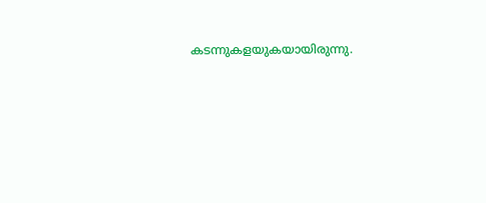കടന്നുകളയുകയായിരുന്നു.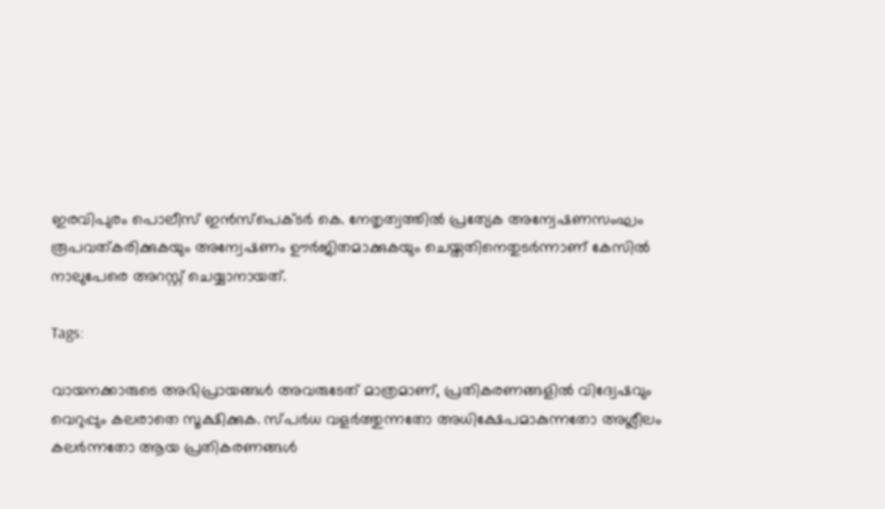ഇരവിപുരം പൊലീസ് ഇൻസ്പെക്ടർ കെ. നേതൃത്വത്തിൽ പ്രത്യേക അന്വേഷണസംഘം രൂപവത്കരിക്കുകയും അന്വേഷണം ഊർജിതമാക്കുകയും ചെയ്തതിനെതുടർന്നാണ് കേസിൽ നാലുപേരെ അറസ്റ്റ് ചെയ്യാനായത്.

Tags:

വായനക്കാരുടെ അഭിപ്രായങ്ങള്‍ അവരുടേത് മാത്രമാണ്, പ്രതികരണങ്ങളിൽ വിദ്വേഷവും വെറുപ്പും കലരാതെ സൂക്ഷിക്കുക. സ്പർധ വളർത്തുന്നതോ അധിക്ഷേപമാകുന്നതോ അശ്ലീലം കലർന്നതോ ആയ പ്രതികരണങ്ങൾ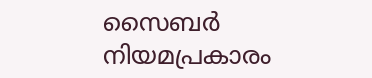സൈബർ നിയമപ്രകാരം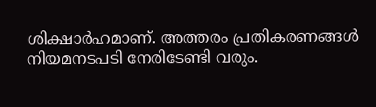ശിക്ഷാർഹമാണ്. അത്തരം പ്രതികരണങ്ങൾ നിയമനടപടി നേരിടേണ്ടി വരും.